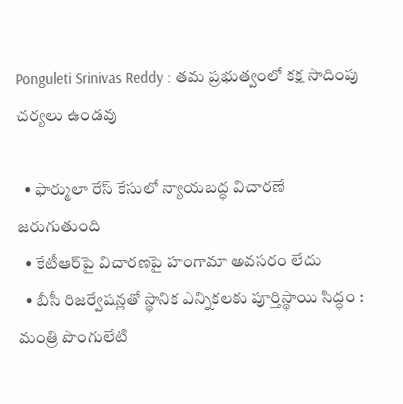Ponguleti Srinivas Reddy : తమ ప్రభుత్వంలో కక్ష సాదింపు చర్యలు ఉండవు

  • ఫార్ములా రేస్ కేసులో న్యాయబద్ధ విచారణే జరుగుతుంది
  • కేటీఆర్‌పై విచారణపై హంగామా అవసరం లేదు
  • బీసీ రిజర్వేషన్లతో స్థానిక ఎన్నికలకు పూర్తిస్థాయి సిద్ధం : మంత్రి పొంగులేటి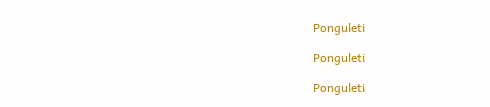Ponguleti

Ponguleti

Ponguleti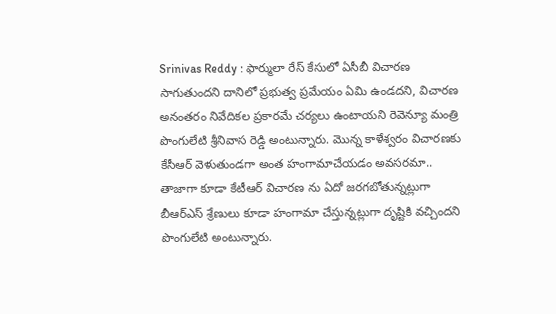Srinivas Reddy : ఫార్ములా రేస్ కేసులో ఏసీబీ విచారణ సాగుతుందని దానిలో ప్రభుత్వ ప్రమేయం ఏమి ఉండదని, విచారణ అనంతరం నివేదికల ప్రకారమే చర్యలు ఉంటాయని రెవెన్యూ మంత్రి పొంగులేటి శ్రీనివాస రెడ్డి అంటున్నారు. మొన్న కాళేశ్వరం విచారణకు కేసీఆర్‌ వెళుతుండగా అంత హంగామాచేయడం అవసరమా.. తాజాగా కూడా కేటీఆర్‌ విచారణ ను ఏదో జరగబోతున్నట్లుగా బీఆర్ఎస్ శ్రేణులు కూడా హంగామా చేస్తున్నట్లుగా దృష్టికి వచ్చిందని పొంగులేటి అంటున్నారు.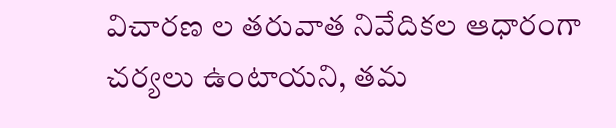విచారణ ల తరువాత నివేదికల ఆధారంగా చర్యలు ఉంటాయని, తమ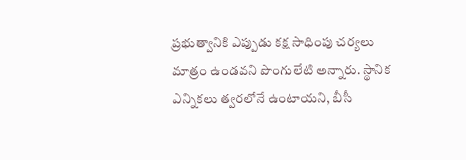ప్రభుత్వానికి ఎప్పుడు కక్ష సాధింపు చర్యలు మాత్రం ఉండవని పొంగులేటి అన్నారు. స్థానిక ఎన్నికలు త్వరలోనే ఉంటాయని, బీసీ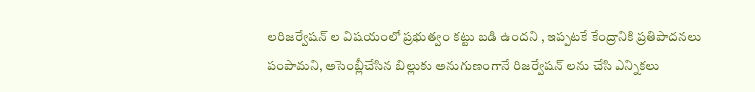లరిజర్వేషన్ ల విషయంలో ప్రభుత్వం కట్టు బడి ఉందని , ఇప్పటకే కేంద్రానికి ప్రతిపాదనలు పంపామని, అసెంబ్లీచేసిన బిల్లుకు అనుగుణంగానే రిజర్వేషన్ లను చేసి ఎన్నికలు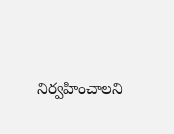నిర్వహించాలని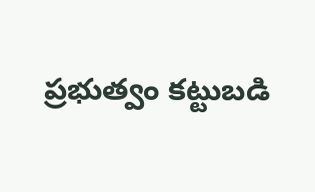ప్రభుత్వం కట్టుబడి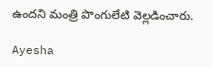ఉందని మంత్రి పొంగులేటి వెల్లడించారు.

Ayesha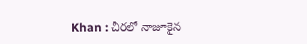Khan : చీరలో నాజూకైన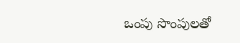ఒంపు సొంపులతో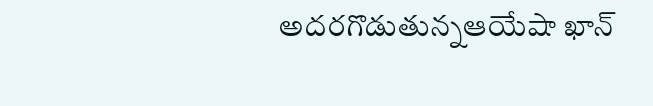అదరగొడుతున్నఆయేషా ఖాన్